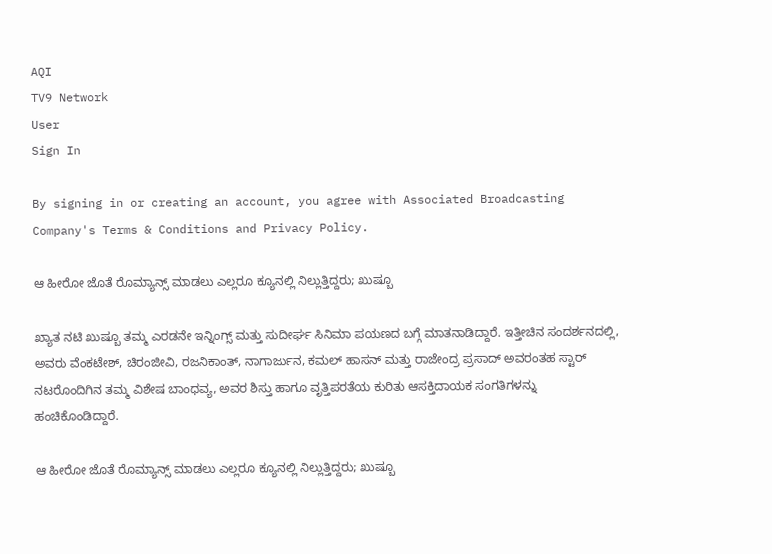AQI
TV9 Network
User
Sign In

By signing in or creating an account, you agree with Associated Broadcasting Company's Terms & Conditions and Privacy Policy.

ಆ ಹೀರೋ ಜೊತೆ ರೊಮ್ಯಾನ್ಸ್ ಮಾಡಲು ಎಲ್ಲರೂ ಕ್ಯೂನಲ್ಲಿ ನಿಲ್ಲುತ್ತಿದ್ದರು; ಖುಷ್ಬೂ

ಖ್ಯಾತ ನಟಿ ಖುಷ್ಬೂ ತಮ್ಮ ಎರಡನೇ ಇನ್ನಿಂಗ್ಸ್ ಮತ್ತು ಸುದೀರ್ಘ ಸಿನಿಮಾ ಪಯಣದ ಬಗ್ಗೆ ಮಾತನಾಡಿದ್ದಾರೆ. ಇತ್ತೀಚಿನ ಸಂದರ್ಶನದಲ್ಲಿ, ಅವರು ವೆಂಕಟೇಶ್, ಚಿರಂಜೀವಿ, ರಜನಿಕಾಂತ್, ನಾಗಾರ್ಜುನ, ಕಮಲ್ ಹಾಸನ್ ಮತ್ತು ರಾಜೇಂದ್ರ ಪ್ರಸಾದ್ ಅವರಂತಹ ಸ್ಟಾರ್ ನಟರೊಂದಿಗಿನ ತಮ್ಮ ವಿಶೇಷ ಬಾಂಧವ್ಯ, ಅವರ ಶಿಸ್ತು ಹಾಗೂ ವೃತ್ತಿಪರತೆಯ ಕುರಿತು ಆಸಕ್ತಿದಾಯಕ ಸಂಗತಿಗಳನ್ನು ಹಂಚಿಕೊಂಡಿದ್ದಾರೆ.

ಆ ಹೀರೋ ಜೊತೆ ರೊಮ್ಯಾನ್ಸ್ ಮಾಡಲು ಎಲ್ಲರೂ ಕ್ಯೂನಲ್ಲಿ ನಿಲ್ಲುತ್ತಿದ್ದರು; ಖುಷ್ಬೂ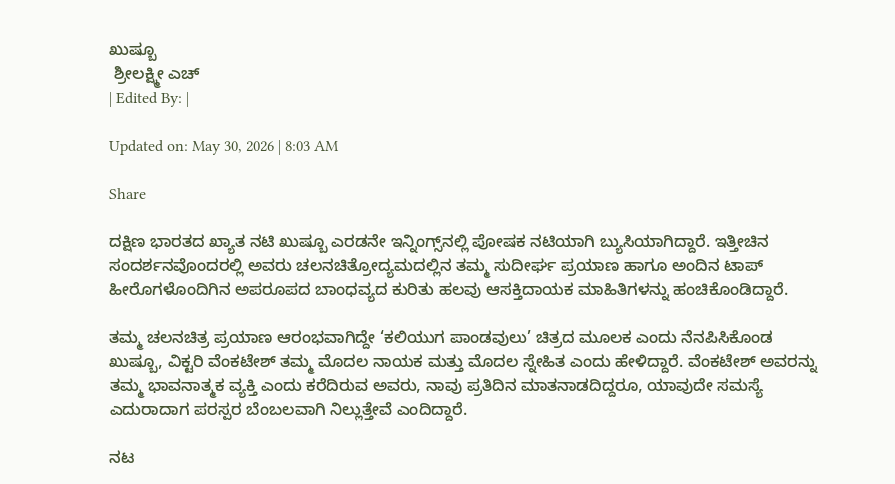ಖುಷ್ಬೂ
 ಶ್ರೀಲಕ್ಷ್ಮೀ ಎಚ್
| Edited By: |

Updated on: May 30, 2026 | 8:03 AM

Share

ದಕ್ಷಿಣ ಭಾರತದ ಖ್ಯಾತ ನಟಿ ಖುಷ್ಬೂ ಎರಡನೇ ಇನ್ನಿಂಗ್ಸ್‌ನಲ್ಲಿ ಪೋಷಕ ನಟಿಯಾಗಿ ಬ್ಯುಸಿಯಾಗಿದ್ದಾರೆ. ಇತ್ತೀಚಿನ ಸಂದರ್ಶನವೊಂದರಲ್ಲಿ ಅವರು ಚಲನಚಿತ್ರೋದ್ಯಮದಲ್ಲಿನ ತಮ್ಮ ಸುದೀರ್ಘ ಪ್ರಯಾಣ ಹಾಗೂ ಅಂದಿನ ಟಾಪ್ ಹೀರೊಗಳೊಂದಿಗಿನ ಅಪರೂಪದ ಬಾಂಧವ್ಯದ ಕುರಿತು ಹಲವು ಆಸಕ್ತಿದಾಯಕ ಮಾಹಿತಿಗಳನ್ನು ಹಂಚಿಕೊಂಡಿದ್ದಾರೆ.

ತಮ್ಮ ಚಲನಚಿತ್ರ ಪ್ರಯಾಣ ಆರಂಭವಾಗಿದ್ದೇ ‘ಕಲಿಯುಗ ಪಾಂಡವುಲು’ ಚಿತ್ರದ ಮೂಲಕ ಎಂದು ನೆನಪಿಸಿಕೊಂಡ ಖುಷ್ಬೂ, ವಿಕ್ಟರಿ ವೆಂಕಟೇಶ್ ತಮ್ಮ ಮೊದಲ ನಾಯಕ ಮತ್ತು ಮೊದಲ ಸ್ನೇಹಿತ ಎಂದು ಹೇಳಿದ್ದಾರೆ. ವೆಂಕಟೇಶ್ ಅವರನ್ನು ತಮ್ಮ ಭಾವನಾತ್ಮಕ ವ್ಯಕ್ತಿ ಎಂದು ಕರೆದಿರುವ ಅವರು, ನಾವು ಪ್ರತಿದಿನ ಮಾತನಾಡದಿದ್ದರೂ, ಯಾವುದೇ ಸಮಸ್ಯೆ ಎದುರಾದಾಗ ಪರಸ್ಪರ ಬೆಂಬಲವಾಗಿ ನಿಲ್ಲುತ್ತೇವೆ ಎಂದಿದ್ದಾರೆ.

ನಟ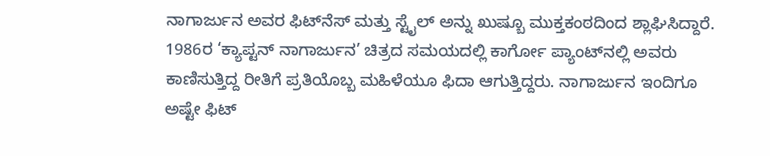ನಾಗಾರ್ಜುನ ಅವರ ಫಿಟ್‌ನೆಸ್ ಮತ್ತು ಸ್ಟೈಲ್ ಅನ್ನು ಖುಷ್ಬೂ ಮುಕ್ತಕಂಠದಿಂದ ಶ್ಲಾಘಿಸಿದ್ದಾರೆ. 1986ರ ‘ಕ್ಯಾಪ್ಟನ್ ನಾಗಾರ್ಜುನ’ ಚಿತ್ರದ ಸಮಯದಲ್ಲಿ ಕಾರ್ಗೋ ಪ್ಯಾಂಟ್‌ನಲ್ಲಿ ಅವರು ಕಾಣಿಸುತ್ತಿದ್ದ ರೀತಿಗೆ ಪ್ರತಿಯೊಬ್ಬ ಮಹಿಳೆಯೂ ಫಿದಾ ಆಗುತ್ತಿದ್ದರು. ನಾಗಾರ್ಜುನ ಇಂದಿಗೂ ಅಷ್ಟೇ ಫಿಟ್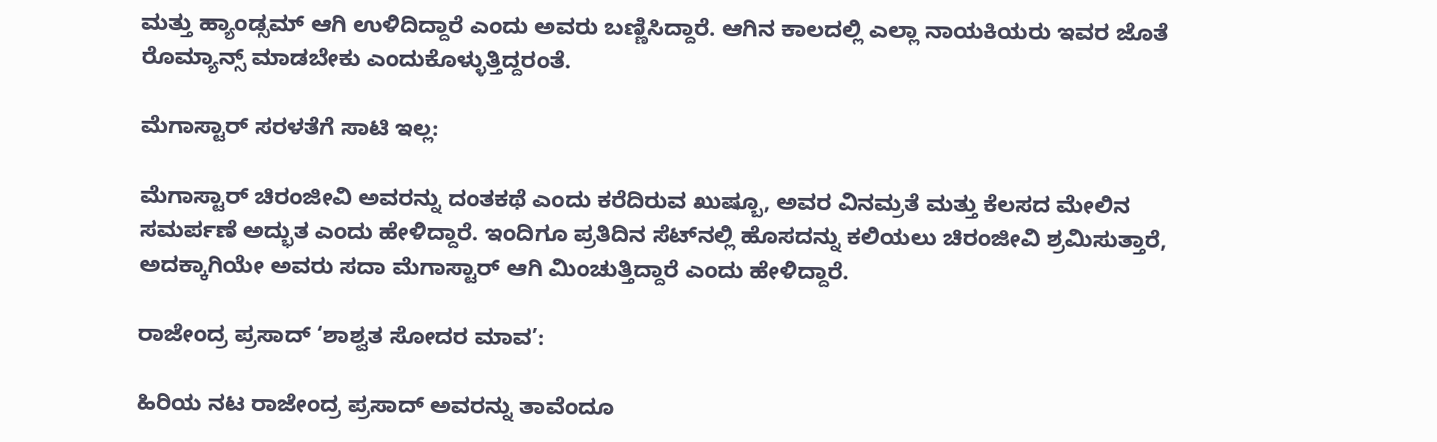ಮತ್ತು ಹ್ಯಾಂಡ್ಸಮ್ ಆಗಿ ಉಳಿದಿದ್ದಾರೆ ಎಂದು ಅವರು ಬಣ್ಣಿಸಿದ್ದಾರೆ. ಆಗಿನ ಕಾಲದಲ್ಲಿ ಎಲ್ಲಾ ನಾಯಕಿಯರು ಇವರ ಜೊತೆ ರೊಮ್ಯಾನ್ಸ್ ಮಾಡಬೇಕು ಎಂದುಕೊಳ್ಳುತ್ತಿದ್ದರಂತೆ.

ಮೆಗಾಸ್ಟಾರ್ ಸರಳತೆಗೆ ಸಾಟಿ ಇಲ್ಲ:

ಮೆಗಾಸ್ಟಾರ್ ಚಿರಂಜೀವಿ ಅವರನ್ನು ದಂತಕಥೆ ಎಂದು ಕರೆದಿರುವ ಖುಷ್ಬೂ, ಅವರ ವಿನಮ್ರತೆ ಮತ್ತು ಕೆಲಸದ ಮೇಲಿನ ಸಮರ್ಪಣೆ ಅದ್ಭುತ ಎಂದು ಹೇಳಿದ್ದಾರೆ. ಇಂದಿಗೂ ಪ್ರತಿದಿನ ಸೆಟ್‌ನಲ್ಲಿ ಹೊಸದನ್ನು ಕಲಿಯಲು ಚಿರಂಜೀವಿ ಶ್ರಮಿಸುತ್ತಾರೆ, ಅದಕ್ಕಾಗಿಯೇ ಅವರು ಸದಾ ಮೆಗಾಸ್ಟಾರ್ ಆಗಿ ಮಿಂಚುತ್ತಿದ್ದಾರೆ ಎಂದು ಹೇಳಿದ್ದಾರೆ.

ರಾಜೇಂದ್ರ ಪ್ರಸಾದ್ ‘ಶಾಶ್ವತ ಸೋದರ ಮಾವ’:

ಹಿರಿಯ ನಟ ರಾಜೇಂದ್ರ ಪ್ರಸಾದ್ ಅವರನ್ನು ತಾವೆಂದೂ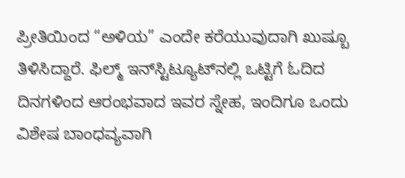ಪ್ರೀತಿಯಿಂದ “ಅಳಿಯ” ಎಂದೇ ಕರೆಯುವುದಾಗಿ ಖುಷ್ಬೂ ತಿಳಿಸಿದ್ದಾರೆ. ಫಿಲ್ಮ್ ಇನ್‌ಸ್ಟಿಟ್ಯೂಟ್‌ನಲ್ಲಿ ಒಟ್ಟಿಗೆ ಓದಿದ ದಿನಗಳಿಂದ ಆರಂಭವಾದ ಇವರ ಸ್ನೇಹ, ಇಂದಿಗೂ ಒಂದು ವಿಶೇಷ ಬಾಂಧವ್ಯವಾಗಿ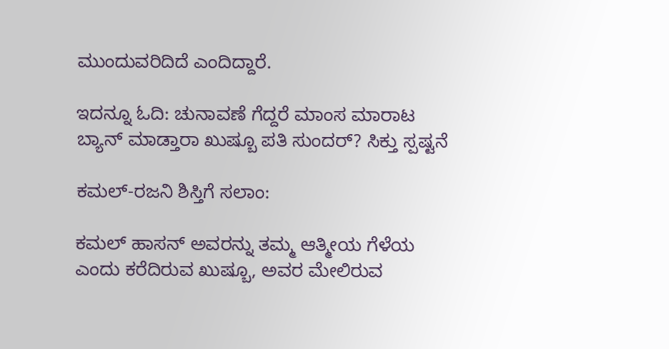ಮುಂದುವರಿದಿದೆ ಎಂದಿದ್ದಾರೆ.

ಇದನ್ನೂ ಓದಿ: ಚುನಾವಣೆ ಗೆದ್ದರೆ ಮಾಂಸ ಮಾರಾಟ ಬ್ಯಾನ್ ಮಾಡ್ತಾರಾ ಖುಷ್ಬೂ ಪತಿ ಸುಂದರ್? ಸಿಕ್ತು ಸ್ಪಷ್ಟನೆ

ಕಮಲ್-ರಜನಿ ಶಿಸ್ತಿಗೆ ಸಲಾಂ:

ಕಮಲ್ ಹಾಸನ್ ಅವರನ್ನು ತಮ್ಮ ಆತ್ಮೀಯ ಗೆಳೆಯ ಎಂದು ಕರೆದಿರುವ ಖುಷ್ಬೂ, ಅವರ ಮೇಲಿರುವ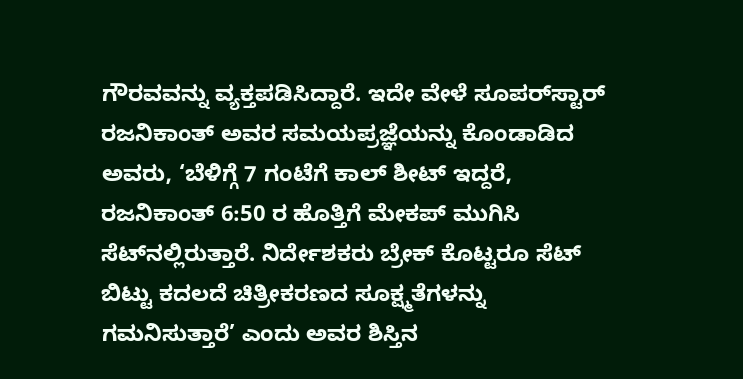ಗೌರವವನ್ನು ವ್ಯಕ್ತಪಡಿಸಿದ್ದಾರೆ. ಇದೇ ವೇಳೆ ಸೂಪರ್‌ಸ್ಟಾರ್ ರಜನಿಕಾಂತ್ ಅವರ ಸಮಯಪ್ರಜ್ಞೆಯನ್ನು ಕೊಂಡಾಡಿದ ಅವರು, ‘ಬೆಳಿಗ್ಗೆ 7 ಗಂಟೆಗೆ ಕಾಲ್ ಶೀಟ್ ಇದ್ದರೆ, ರಜನಿಕಾಂತ್ 6:50 ರ ಹೊತ್ತಿಗೆ ಮೇಕಪ್ ಮುಗಿಸಿ ಸೆಟ್‌ನಲ್ಲಿರುತ್ತಾರೆ. ನಿರ್ದೇಶಕರು ಬ್ರೇಕ್ ಕೊಟ್ಟರೂ ಸೆಟ್ ಬಿಟ್ಟು ಕದಲದೆ ಚಿತ್ರೀಕರಣದ ಸೂಕ್ಷ್ಮತೆಗಳನ್ನು ಗಮನಿಸುತ್ತಾರೆ’ ಎಂದು ಅವರ ಶಿಸ್ತಿನ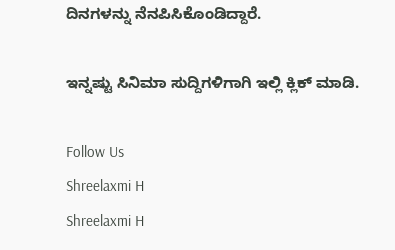ದಿನಗಳನ್ನು ನೆನಪಿಸಿಕೊಂಡಿದ್ದಾರೆ.

ಇನ್ನಷ್ಟು ಸಿನಿಮಾ ಸುದ್ದಿಗಳಿಗಾಗಿ ಇಲ್ಲಿ ಕ್ಲಿಕ್ ಮಾಡಿ.

Follow Us
Shreelaxmi H
Shreelaxmi H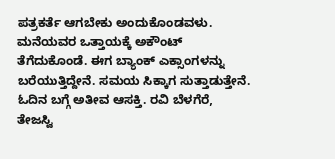ಪತ್ರಕರ್ತೆ ಆಗಬೇಕು ಅಂದುಕೊಂಡವಳು. ಮನೆಯವರ ಒತ್ತಾಯಕ್ಕೆ ಅಕೌಂಟ್ ತೆಗೆದುಕೊಂಡೆ. ಈಗ ಬ್ಯಾಂಕ್ ಎಕ್ಸಾಂಗಳನ್ನು ಬರೆಯುತ್ತಿದ್ದೇನೆ. ಸಮಯ ಸಿಕ್ಕಾಗ ಸುತ್ತಾಡುತ್ತೇನೆ. ಓದಿನ ಬಗ್ಗೆ ಅತೀವ ಆಸಕ್ತಿ. ರವಿ ಬೆಳಗೆರೆ, ತೇಜಸ್ವಿ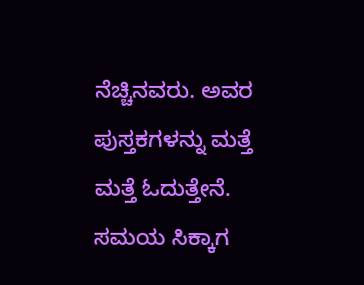ನೆಚ್ಚಿನವರು. ಅವರ ಪುಸ್ತಕಗಳನ್ನು ಮತ್ತೆ ಮತ್ತೆ ಓದುತ್ತೇನೆ. ಸಮಯ ಸಿಕ್ಕಾಗ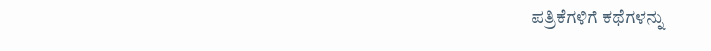ಪತ್ರಿಕೆಗಳಿಗೆ ಕಥೆಗಳನ್ನು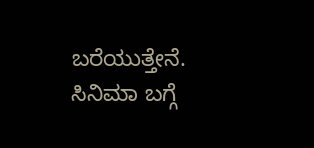ಬರೆಯುತ್ತೇನೆ. ಸಿನಿಮಾ ಬಗ್ಗೆ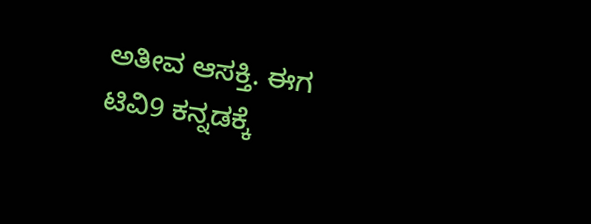ಅತೀವ ಆಸಕ್ತಿ. ಈಗ ಟಿವಿ9 ಕನ್ನಡಕ್ಕೆ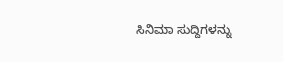ಸಿನಿಮಾ ಸುದ್ದಿಗಳನ್ನು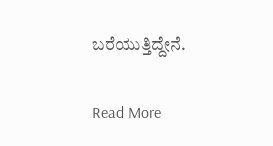ಬರೆಯುತ್ತಿದ್ದೇನೆ.

Read More